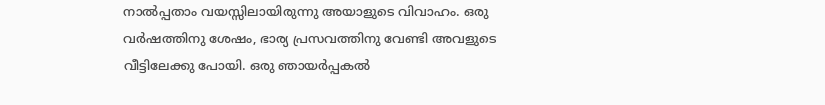നാൽപ്പതാം വയസ്സിലായിരുന്നു അയാളുടെ വിവാഹം. ഒരു വർഷത്തിനു ശേഷം, ഭാര്യ പ്രസവത്തിനു വേണ്ടി അവളുടെ വീട്ടിലേക്കു പോയി. ഒരു ഞായർപ്പകൽ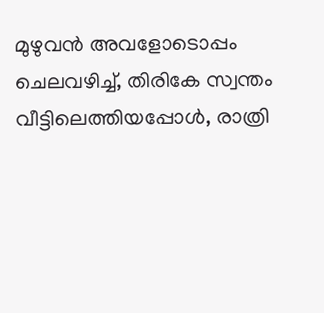മുഴുവൻ അവളോടൊപ്പം ചെലവഴിച്ച്, തിരികേ സ്വന്തം വീട്ടിലെത്തിയപ്പോൾ, രാത്രി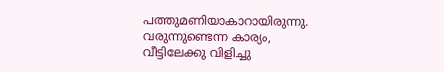പത്തുമണിയാകാറായിരുന്നു. വരുന്നുണ്ടെന്ന കാര്യം, വീട്ടിലേക്കു വിളിച്ചു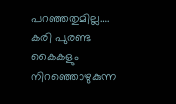പറഞ്ഞതുമില്ല….
കരി പുരണ്ട കൈകളും നിറഞ്ഞൊഴുകുന്ന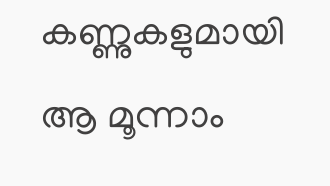കണ്ണുകളുമായി ആ മൂന്നാം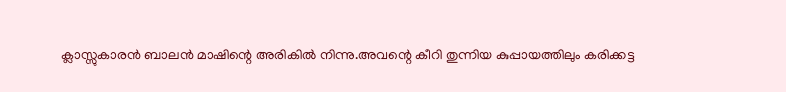ക്ലാസ്സുകാരൻ ബാലൻ മാഷിന്റെ അരികിൽ നിന്നു.അവന്റെ കീറി തുന്നിയ കുപ്പായത്തിലും കരിക്കട്ട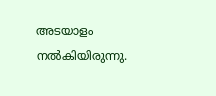അടയാളം നൽകിയിരുന്നു.